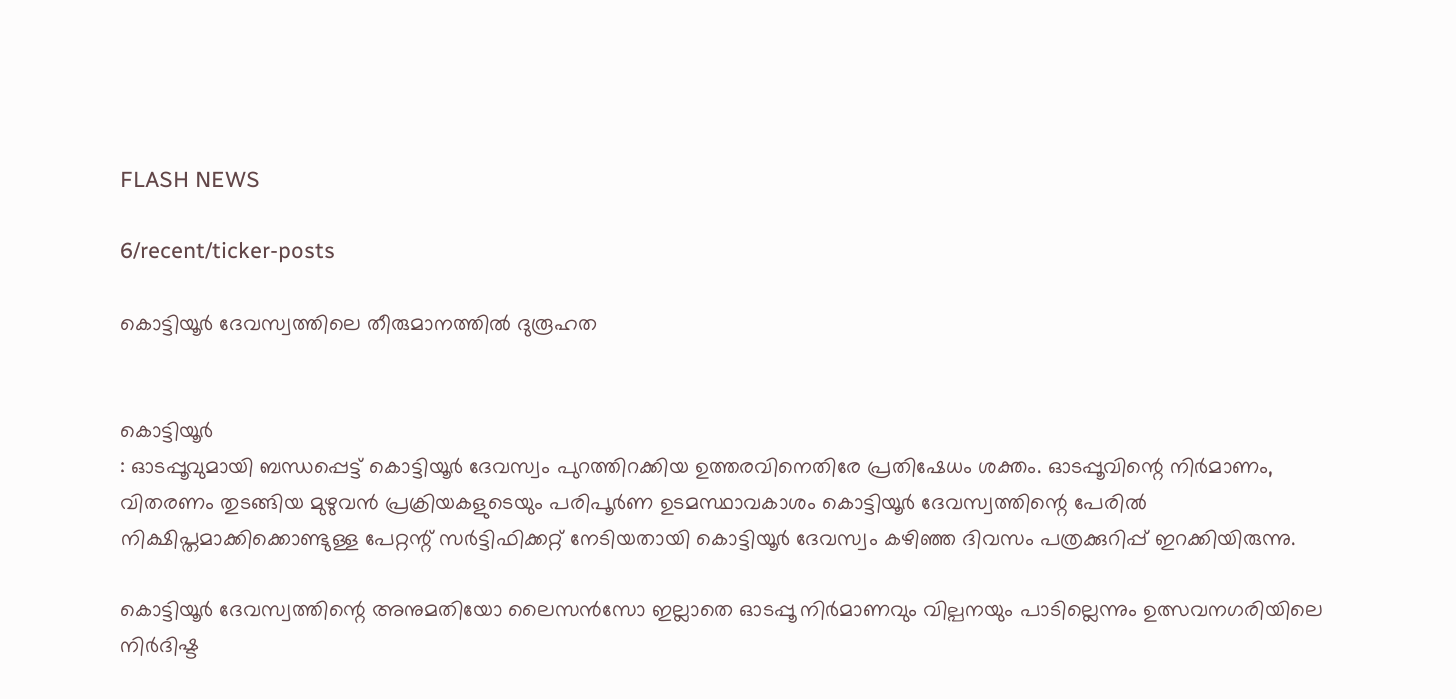FLASH NEWS

6/recent/ticker-posts

കൊട്ടിയൂർ ദേവസ്വത്തിലെ തീരുമാനത്തിൽ ദുരൂഹത


കൊട്ടിയൂർ
: ഓടപ്പൂവുമായി ബന്ധപ്പെട്ട് കൊട്ടിയൂർ ദേവസ്വം പുറത്തിറക്കിയ ഉത്തരവിനെതിരേ പ്രതിഷേധം ശക്തം. ഓടപ്പൂവിന്റെ നിർമാണം, വിതരണം തുടങ്ങിയ മുഴുവൻ പ്രക്രിയകളുടെയും പരിപൂർണ ഉടമസ്ഥാവകാശം കൊട്ടിയൂർ ദേവസ്വത്തിന്റെ പേരിൽ നിക്ഷിപ്തമാക്കിക്കൊണ്ടുള്ള പേറ്റന്റ് സർട്ടിഫിക്കറ്റ് നേടിയതായി കൊട്ടിയൂർ ദേവസ്വം കഴിഞ്ഞ ദിവസം പത്രക്കുറിപ്പ് ഇറക്കിയിരുന്നു.

കൊട്ടിയൂർ ദേവസ്വത്തിന്റെ അനുമതിയോ ലൈസൻസോ ഇല്ലാതെ ഓടപ്പൂ നിർമാണവും വില്പനയും പാടില്ലെന്നും ഉത്സവനഗരിയിലെ നിർദിഷ്ട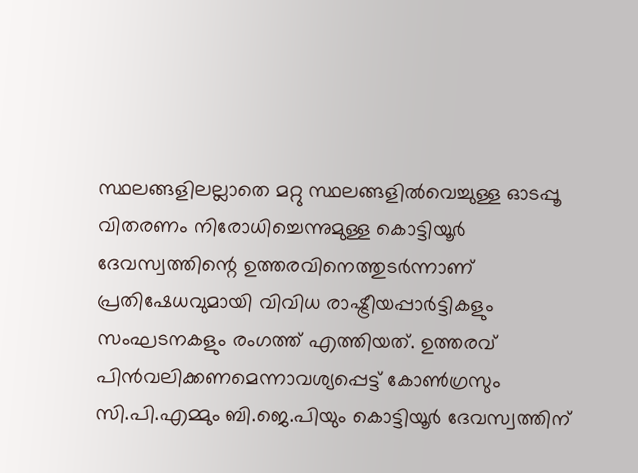സ്ഥലങ്ങളിലല്ലാതെ മറ്റു സ്ഥലങ്ങളിൽവെച്ചുള്ള ഓടപ്പൂ വിതരണം നിരോധിച്ചെന്നുമുള്ള കൊട്ടിയൂർ ദേവസ്വത്തിന്റെ ഉത്തരവിനെത്തുടർന്നാണ് പ്രതിഷേധവുമായി വിവിധ രാഷ്ട്രീയപ്പാർട്ടികളും സംഘടനകളും രംഗത്ത് എത്തിയത്. ഉത്തരവ് പിൻവലിക്കണമെന്നാവശ്യപ്പെട്ട് കോൺഗ്രസും സി.പി.എമ്മും ബി.ജെ.പിയും കൊട്ടിയൂർ ദേവസ്വത്തിന്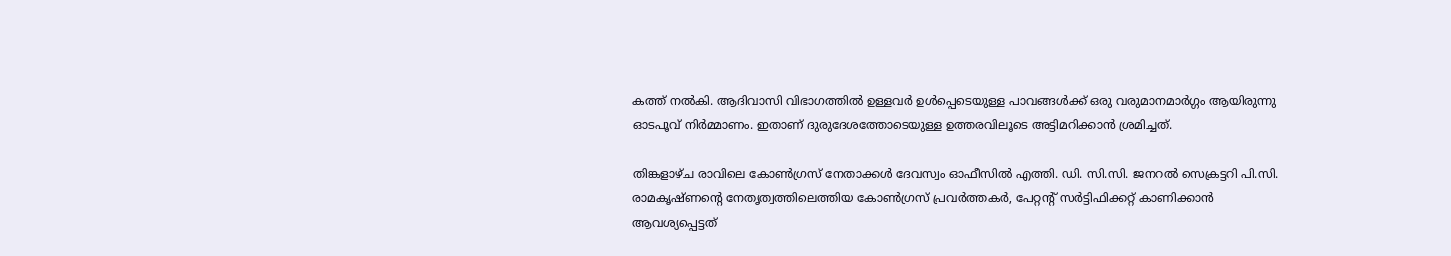കത്ത് നൽകി. ആദിവാസി വിഭാഗത്തിൽ ഉള്ളവർ ഉൾപ്പെടെയുള്ള പാവങ്ങൾക്ക് ഒരു വരുമാനമാർഗ്ഗം ആയിരുന്നു ഓടപൂവ് നിർമ്മാണം. ഇതാണ് ദുരുദേശത്തോടെയുള്ള ഉത്തരവിലൂടെ അട്ടിമറിക്കാൻ ശ്രമിച്ചത്.

തിങ്കളാഴ്ച രാവിലെ കോൺഗ്രസ് നേതാക്കൾ ദേവസ്വം ഓഫീസിൽ എത്തി. ഡി. സി.സി. ജനറൽ സെക്രട്ടറി പി.സി. രാമകൃഷ്ണന്റെ നേതൃത്വത്തിലെത്തിയ കോൺഗ്രസ് പ്രവർത്തകർ, പേറ്റന്റ് സർട്ടിഫിക്കറ്റ് കാണിക്കാൻ ആവശ്യപ്പെട്ടത്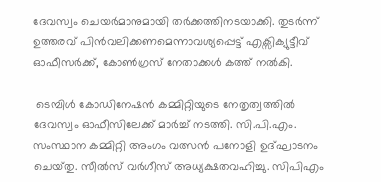ദേവസ്വം ചെയർമാനുമായി തർക്കത്തിനടയാക്കി. തുടർന്ന് ഉത്തരവ് പിൻവലിക്കണമെന്നാവശ്യപ്പെട്ട് എക്സിക്യുട്ടീവ് ഓഫീസർക്ക്, കോൺഗ്രസ് നേതാക്കൾ കത്ത് നൽകി.

 ടെമ്പിൾ കോഡിനേഷൻ കമ്മിറ്റിയുടെ നേതൃത്വത്തിൽ ദേവസ്വം ഓഫീസിലേക്ക് മാർച്ച് നടത്തി. സി.പി.എം. സംസ്ഥാന കമ്മിറ്റി അംഗം വത്സൻ പനോളി ഉദ്ഘാടനം ചെയ്‌തു. സീൽസ് വർഗീസ് അധ്യക്ഷതവഹിച്ചു. സിപിഎം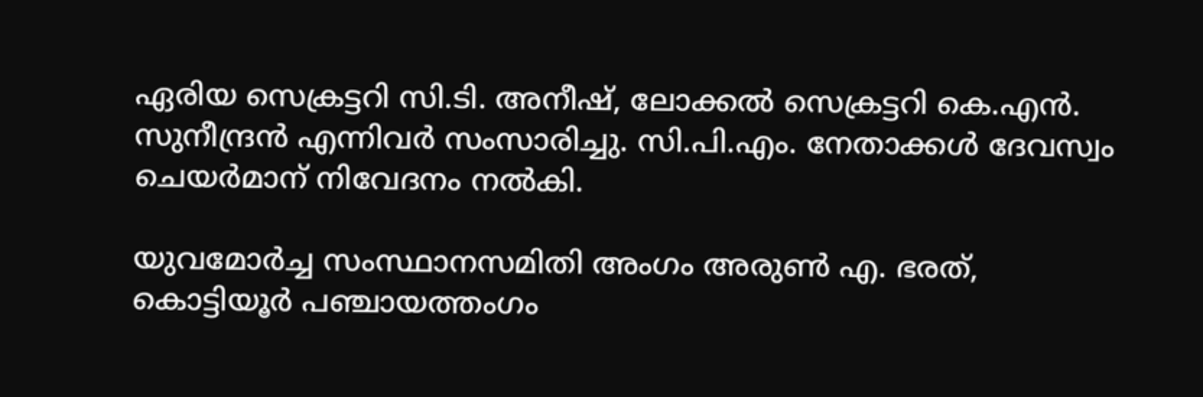ഏരിയ സെക്രട്ടറി സി.ടി. അനീഷ്, ലോക്കൽ സെക്രട്ടറി കെ.എൻ. സുനീന്ദ്രൻ എന്നിവർ സംസാരിച്ചു. സി.പി.എം. നേതാക്കൾ ദേവസ്വം ചെയർമാന് നിവേദനം നൽകി.

യുവമോർച്ച സംസ്ഥാനസമിതി അംഗം അരുൺ എ. ഭരത്, കൊട്ടിയൂർ പഞ്ചായത്തംഗം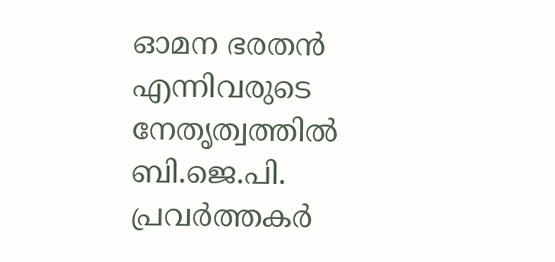ഓമന ഭരതൻ എന്നിവരുടെ നേതൃത്വത്തിൽ ബി.ജെ.പി. പ്രവർത്തകർ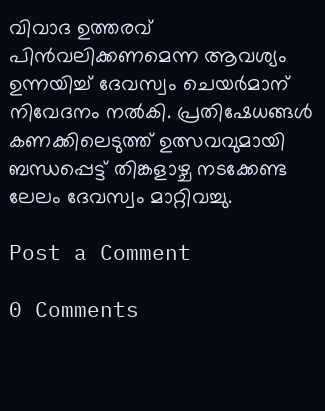വിവാദ ഉത്തരവ് പിൻവലിക്കണമെന്ന ആവശ്യം ഉന്നയിച്ച് ദേവസ്വം ചെയർമാന് നിവേദനം നൽകി. പ്രതിഷേധങ്ങൾ കണക്കിലെടുത്ത് ഉത്സവവുമായി ബന്ധപ്പെട്ട് തിങ്കളാഴ്ച നടക്കേണ്ട  ലേലം ദേവസ്വം മാറ്റിവച്ചു.

Post a Comment

0 Comments